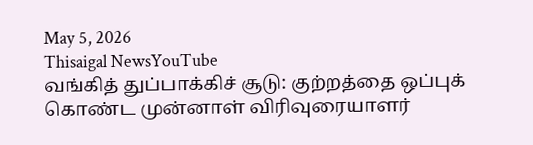May 5, 2026
Thisaigal NewsYouTube
வங்கித் துப்பாக்கிச் சூடு: குற்றத்தை ஒப்புக் கொண்ட முன்னாள் விரிவுரையாளர்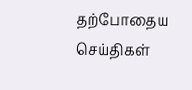தற்போதைய செய்திகள்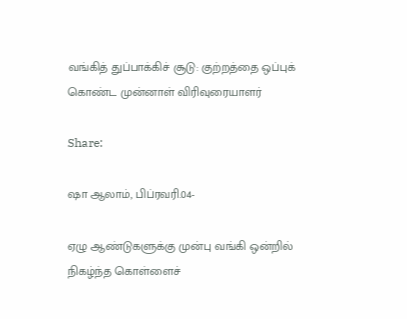வங்கித் துப்பாக்கிச் சூடு: குற்றத்தை ஒப்புக் கொண்ட முன்னாள் விரிவுரையாளர்

Share:

ஷா ஆலாம், பிப்ரவரி.04-

ஏழு ஆண்டுகளுக்கு முன்பு வங்கி ஒன்றில் நிகழ்ந்த கொள்ளைச்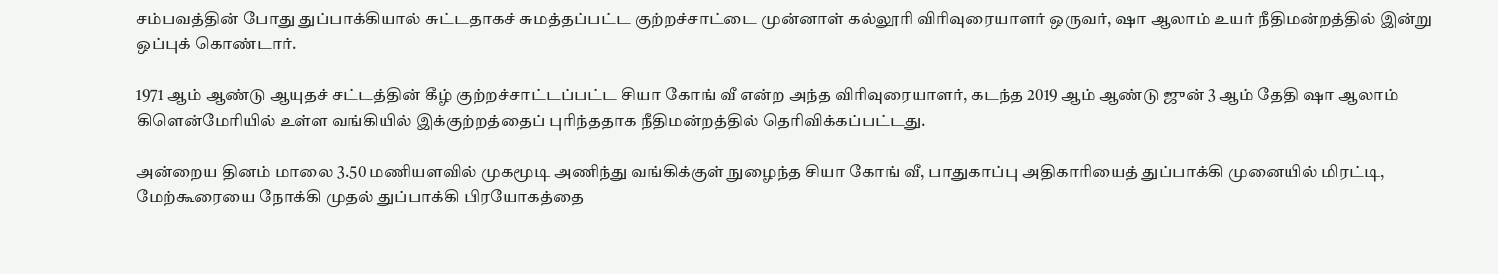சம்பவத்தின் போது துப்பாக்கியால் சுட்டதாகச் சுமத்தப்பட்ட குற்றச்சாட்டை முன்னாள் கல்லூரி விரிவுரையாளர் ஒருவர், ஷா ஆலாம் உயர் நீதிமன்றத்தில் இன்று ஒப்புக் கொண்டார்.

1971 ஆம் ஆண்டு ஆயுதச் சட்டத்தின் கீழ் குற்றச்சாட்டப்பட்ட சியா கோங் வீ என்ற அந்த விரிவுரையாளர், கடந்த 2019 ஆம் ஆண்டு ஜுன் 3 ஆம் தேதி ஷா ஆலாம் கிளென்மேரியில் உள்ள வங்கியில் இக்குற்றத்தைப் புரிந்ததாக நீதிமன்றத்தில் தெரிவிக்கப்பட்டது.

அன்றைய தினம் மாலை 3.50 மணியளவில் முகமூடி அணிந்து வங்கிக்குள் நுழைந்த சியா கோங் வீ, பாதுகாப்பு அதிகாரியைத் துப்பாக்கி முனையில் மிரட்டி, மேற்கூரையை நோக்கி முதல் துப்பாக்கி பிரயோகத்தை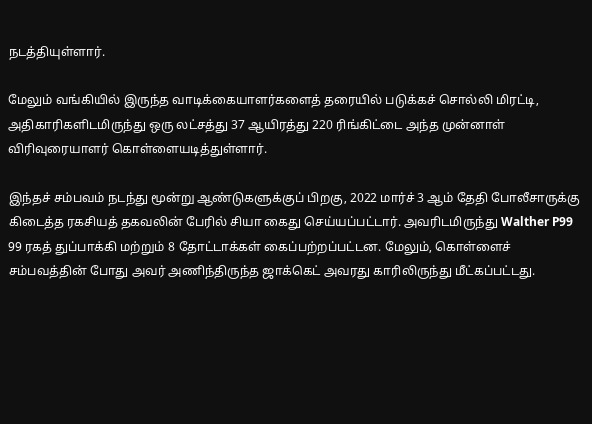நடத்தியுள்ளார்.

மேலும் வங்கியில் இருந்த வாடிக்கையாளர்களைத் தரையில் படுக்கச் சொல்லி மிரட்டி, அதிகாரிகளிடமிருந்து ஒரு லட்சத்து 37 ஆயிரத்து 220 ரிங்கிட்டை அந்த முன்னாள் விரிவுரையாளர் கொள்ளையடித்துள்ளார்.

இந்தச் சம்பவம் நடந்து மூன்று ஆண்டுகளுக்குப் பிறகு, 2022 மார்ச் 3 ஆம் தேதி போலீசாருக்கு கிடைத்த ரகசியத் தகவலின் பேரில் சியா கைது செய்யப்பட்டார். அவரிடமிருந்து Walther P99 99 ரகத் துப்பாக்கி மற்றும் 8 தோட்டாக்கள் கைப்பற்றப்பட்டன. மேலும், கொள்ளைச் சம்பவத்தின் போது அவர் அணிந்திருந்த ஜாக்கெட் அவரது காரிலிருந்து மீட்கப்பட்டது.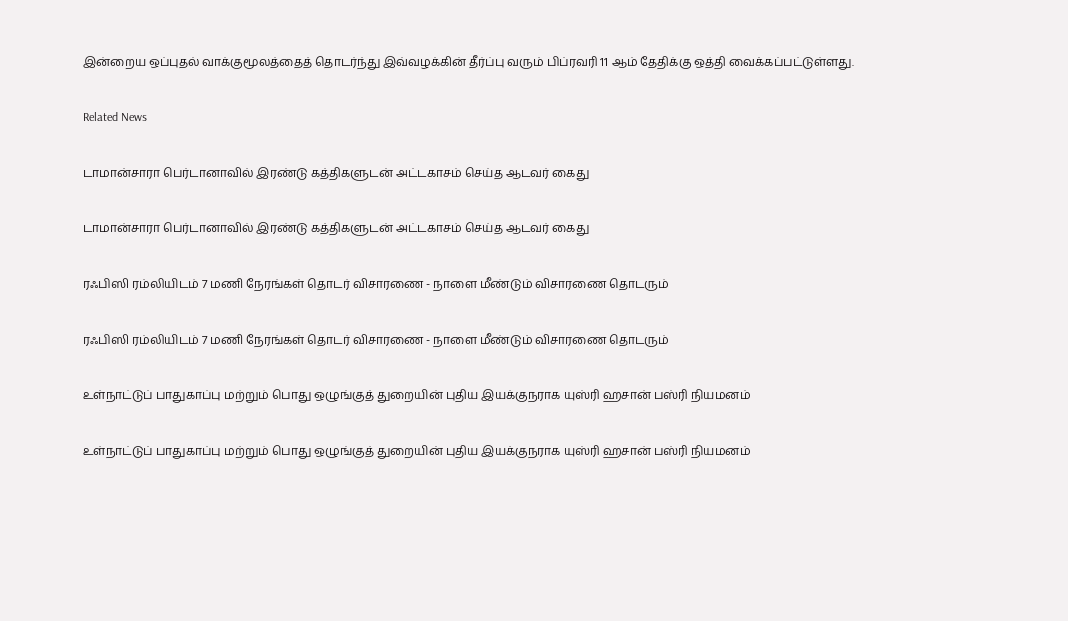இன்றைய ஒப்புதல் வாக்குமூலத்தைத் தொடர்ந்து இவ்வழக்கின் தீர்ப்பு வரும் பிப்ரவரி 11 ஆம் தேதிக்கு ஒத்தி வைக்கப்பட்டுள்ளது.

Related News

டாமான்சாரா பெர்டானாவில் இரண்டு கத்திகளுடன் அட்டகாசம் செய்த ஆடவர் கைது

டாமான்சாரா பெர்டானாவில் இரண்டு கத்திகளுடன் அட்டகாசம் செய்த ஆடவர் கைது

ரஃபிஸி ரம்லியிடம் 7 மணி நேரங்கள் தொடர் விசாரணை - நாளை மீண்டும் விசாரணை தொடரும்

ரஃபிஸி ரம்லியிடம் 7 மணி நேரங்கள் தொடர் விசாரணை - நாளை மீண்டும் விசாரணை தொடரும்

உள்நாட்டுப் பாதுகாப்பு மற்றும் பொது ஒழுங்குத் துறையின் புதிய இயக்குநராக யுஸ்ரி ஹசான் பஸ்ரி நியமனம்

உள்நாட்டுப் பாதுகாப்பு மற்றும் பொது ஒழுங்குத் துறையின் புதிய இயக்குநராக யுஸ்ரி ஹசான் பஸ்ரி நியமனம்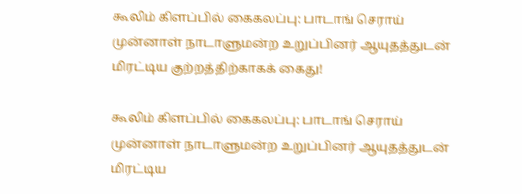கூலிம் கிளப்பில் கைகலப்பு: பாடாங் செராய் முன்னாள் நாடாளுமன்ற உறுப்பினர் ஆயுதத்துடன் மிரட்டிய குற்றத்திற்காகக் கைது!

கூலிம் கிளப்பில் கைகலப்பு: பாடாங் செராய் முன்னாள் நாடாளுமன்ற உறுப்பினர் ஆயுதத்துடன் மிரட்டிய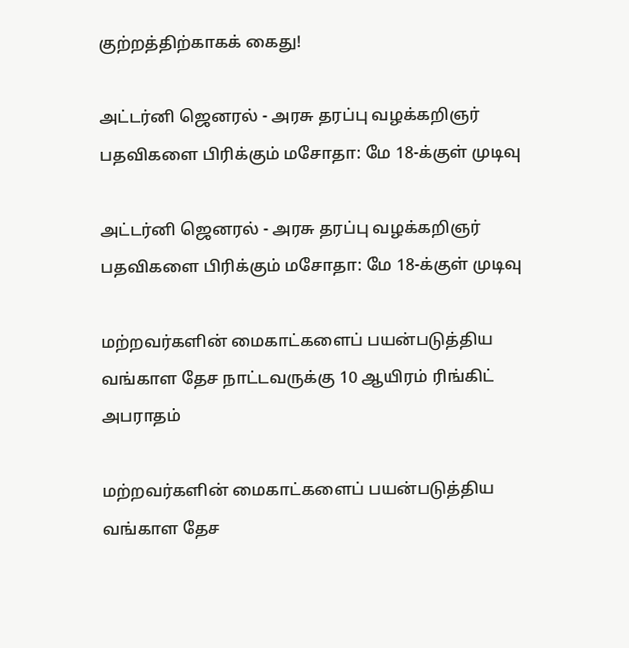குற்றத்திற்காகக் கைது!

அட்டர்னி ஜெனரல் - அரசு தரப்பு வழக்கறிஞர் பதவிகளை பிரிக்கும் மசோதா: மே 18-க்குள் முடிவு

அட்டர்னி ஜெனரல் - அரசு தரப்பு வழக்கறிஞர் பதவிகளை பிரிக்கும் மசோதா: மே 18-க்குள் முடிவு

மற்றவர்களின் மைகாட்களைப் பயன்படுத்திய வங்காள தேச நாட்டவருக்கு 10 ஆயிரம் ரிங்கிட் அபராதம்

மற்றவர்களின் மைகாட்களைப் பயன்படுத்திய வங்காள தேச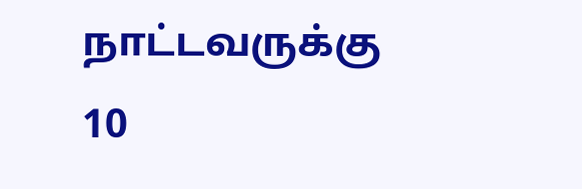நாட்டவருக்கு 10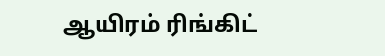ஆயிரம் ரிங்கிட்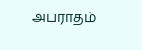அபராதம்